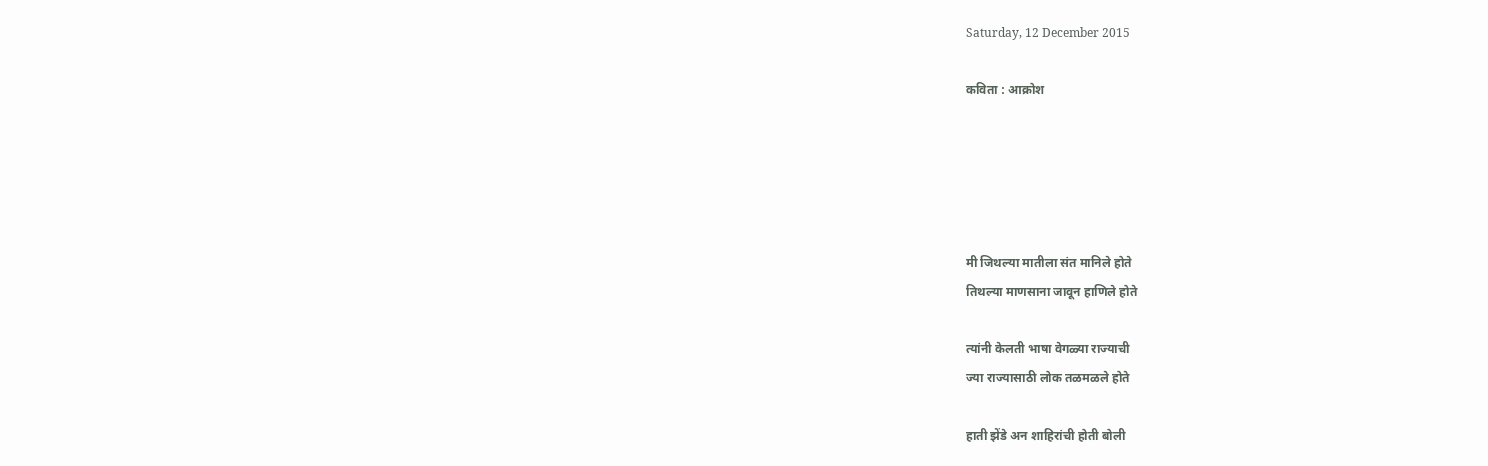Saturday, 12 December 2015

कविता : आक्रोश





मी जिथल्या मातीला संत मानिले होते
तिथल्या माणसाना जावून हाणिले होते

त्यांनी केलती भाषा वेगळ्या राज्याची
ज्या राज्यासाठी लोक तळमळले होते

हाती झेंडे अन शाहिरांची होती बोली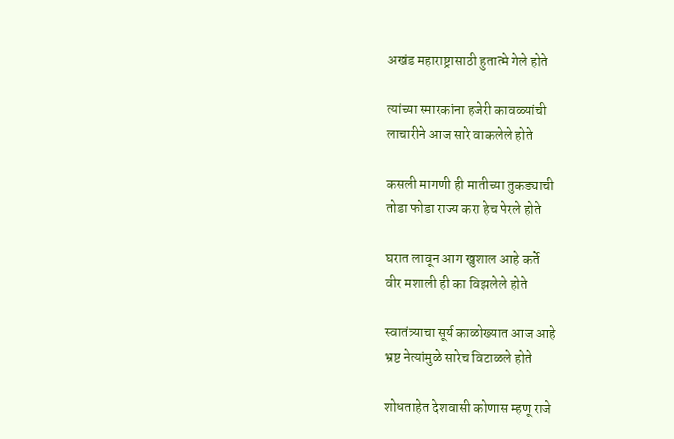अखंड महाराष्ट्रासाठी हुतात्मे गेले होते

त्यांच्या स्मारकांना हजेरी कावळ्यांची
लाचारीने आज सारे वाकलेले होते

कसली मागणी ही मातीच्या तुकड्याची
तोडा फोडा राज्य करा हेच पेरले होते

घरात लावून आग खुशाल आहे कर्ते
वीर मशाली ही का विझलेले होते

स्वातंत्र्याचा सूर्य काळोख्यात आज आहे
भ्रष्ट नेत्यांमुळे सारेच विटाळले होते

शोधताहेत देशवासी कोणास म्हणू राजे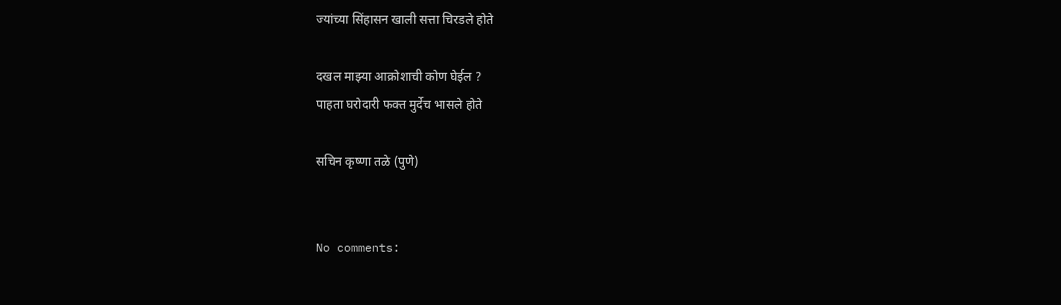ज्यांच्या सिंहासन खाली सत्ता चिरडले होते

दखल माझ्या आक्रोशाची कोण घेईल ?
पाहता घरोदारी फक्त मुर्देच भासले होते

सचिन कृष्णा तळे (पुणे)


No comments: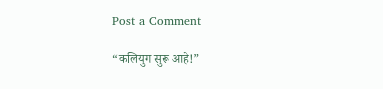Post a Comment

“कलियुग सुरू आहे!”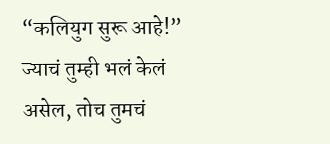“कलियुग सुरू आहे!” ज्याचं तुम्ही भलं केलं असेल, तोच तुमचं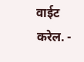वाईट करेल. -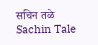सचिन तळे Sachin Tale